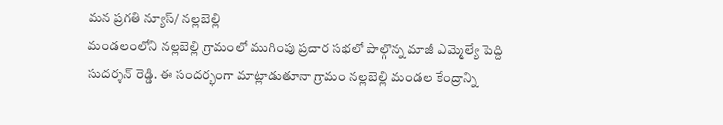మన ప్రగతి న్యూస్/ నల్లబెల్లి
మండలంలోని నల్లబెల్లి గ్రామంలో ముగింపు ప్రచార సభలో పాల్గొన్న మాజీ ఎమ్మెల్యే పెద్ది సుదర్శన్ రెడ్డి. ఈ సందర్భంగా మాట్లాడుతూనా గ్రామం నల్లబెల్లి మండల కేంద్రాన్ని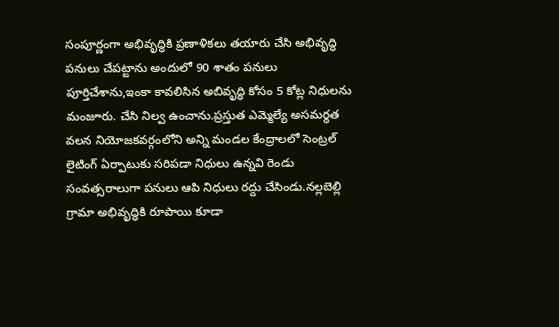సంపూర్ణంగా అభివృద్ధికి ప్రణాళికలు తయారు చేసి అభివృద్ధి పనులు చేపట్టాను అందులో 90 శాతం పనులు పూర్తిచేశాను,ఇంకా కావలిసిన అబివృద్ధి కోసం 5 కోట్ల నిధులను మంజూరు. చేసి నిల్వ ఉంచాను.ప్రస్తుత ఎమ్మెల్యే అసమర్థత వలన నియోజకవర్గంలోని అన్ని మండల కేంద్రాలలో సెంట్రల్ లైటింగ్ ఏర్పాటుకు సరిపడా నిధులు ఉన్నవి రెండు సంవత్సరాలుగా పనులు ఆపి నిధులు రద్దు చేసిండు.నల్లబెల్లి గ్రామా అభివృద్ధికి రూపాయి కూడా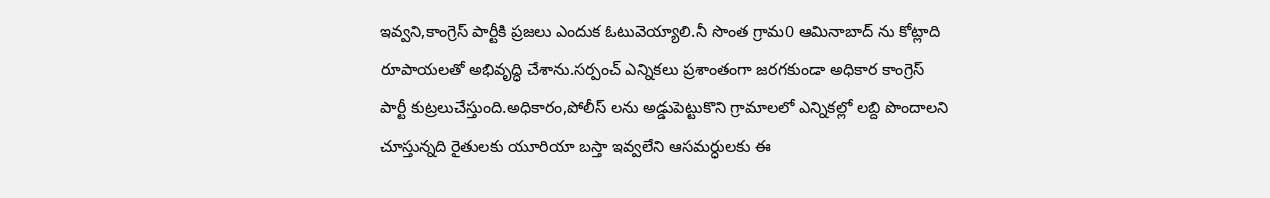ఇవ్వని,కాంగ్రెస్ పార్టీకి ప్రజలు ఎందుక ఓటువెయ్యాలి.నీ సొంత గ్రామ0 ఆమినాబాద్ ను కోట్లాది రూపాయలతో అభివృద్ధి చేశాను.సర్పంచ్ ఎన్నికలు ప్రశాంతంగా జరగకుండా అధికార కాంగ్రెస్ పార్టీ కుట్రలుచేస్తుంది.అధికారం,పోలీస్ లను అడ్డుపెట్టుకొని గ్రామాలలో ఎన్నికల్లో లబ్ది పొందాలని చూస్తున్నది రైతులకు యూరియా బస్తా ఇవ్వలేని ఆసమర్ధులకు ఈ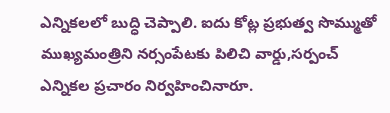ఎన్నికలలో బుద్ధి చెప్పాలి. ఐదు కోట్ల ప్రభుత్వ సొమ్ముతో ముఖ్యమంత్రిని నర్సంపేటకు పిలిచి వార్డు,సర్పంచ్ ఎన్నికల ప్రచారం నిర్వహించినారూ.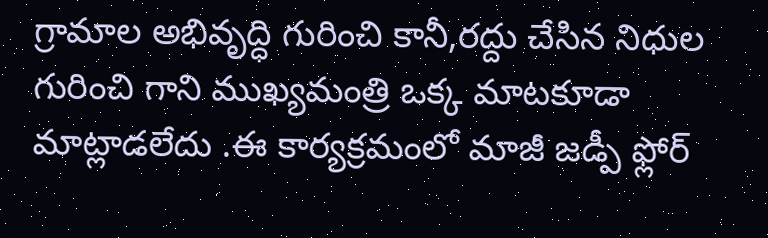గ్రామాల అభివృద్ధి గురించి కానీ,రద్దు చేసిన నిధుల గురించి గాని ముఖ్యమంత్రి ఒక్క మాటకూడా మాట్లాడలేదు .ఈ కార్యక్రమంలో మాజీ జడ్పీ ఫ్లోర్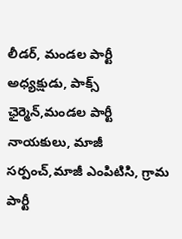లీడర్, మండల పార్టీ అధ్యక్షుడు, పాక్స్ ఛైర్మెన్,మండల పార్టీ నాయకులు, మాజీ సర్పంచ్,మాజీ ఎంపిటిసి, గ్రామ పార్టీ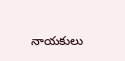నాయకులు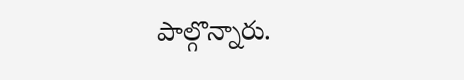పాల్గొన్నారు.